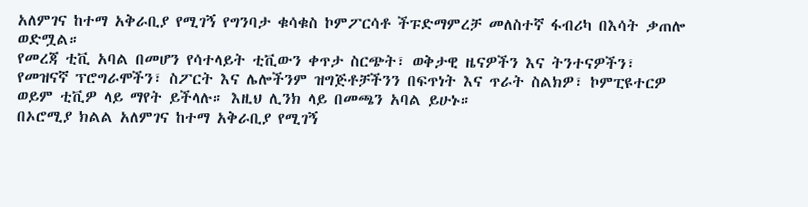አለምገና ከተማ አቅራቢያ የሚገኝ የግንባታ ቁሳቁስ ኮምፖርሳቶ ችፑድማምረቻ መለስተኛ ፋብሪካ በእሳት ቃጠሎ ወድሟል።
የመረጃ ቲቪ አባል በመሆን የሳተላይት ቲቪውን ቀጥታ ስርጭት፣ ወቅታዊ ዜናዎችን እና ትንተናዎችን፣ የመዝናኛ ፕሮግራሞችን፣ ስፖርት እና ሌሎችንም ዝግጅቶቻችንን በፍጥነት እና ጥራት ስልክዎ፣ ኮምፒዩተርዎ ወይም ቲቪዎ ላይ ማየት ይችላሉ። እዚህ ሊንክ ላይ በመጫን አባል ይሁኑ።
በኦሮሚያ ክልል አለምገና ከተማ አቅራቢያ የሚገኝ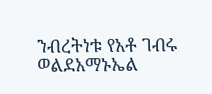ንብረትነቱ የአቶ ገብሩ ወልደአማኑኤል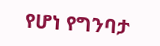የሆነ የግንባታ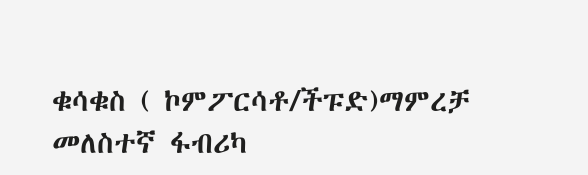ቁሳቁስ ( ኮምፖርሳቶ/ችፑድ)ማምረቻ መለስተኛ ፋብሪካ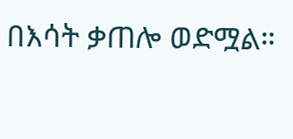በእሳት ቃጠሎ ወድሟል።